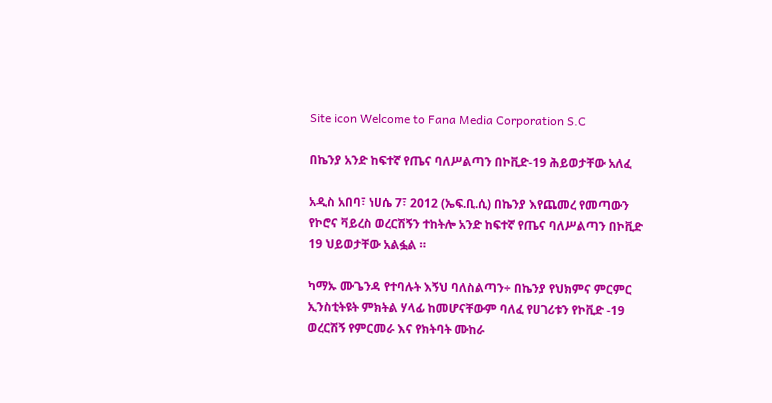Site icon Welcome to Fana Media Corporation S.C

በኬንያ አንድ ከፍተኛ የጤና ባለሥልጣን በኮቪድ-19 ሕይወታቸው አለፈ

አዲስ አበባ፣ ነሀሴ 7፣ 2012 (ኤፍ.ቢ.ሲ) በኬንያ እየጨመረ የመጣውን የኮሮና ቫይረስ ወረርሽኝን ተከትሎ አንድ ከፍተኛ የጤና ባለሥልጣን በኮቪድ 19 ህይወታቸው አልፏል ።

ካማኡ ሙጌንዳ የተባሉት እኝህ ባለስልጣን÷ በኬንያ የህክምና ምርምር ኢንስቲትዩት ምክትል ሃላፊ ከመሆናቸውም ባለፈ የሀገሪቱን የኮቪድ -19 ወረርሽኝ የምርመራ እና የክትባት ሙከራ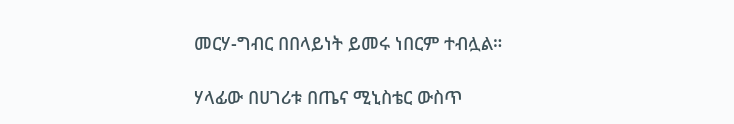መርሃ-ግብር በበላይነት ይመሩ ነበርም ተብሏል።

ሃላፊው በሀገሪቱ በጤና ሚኒስቴር ውስጥ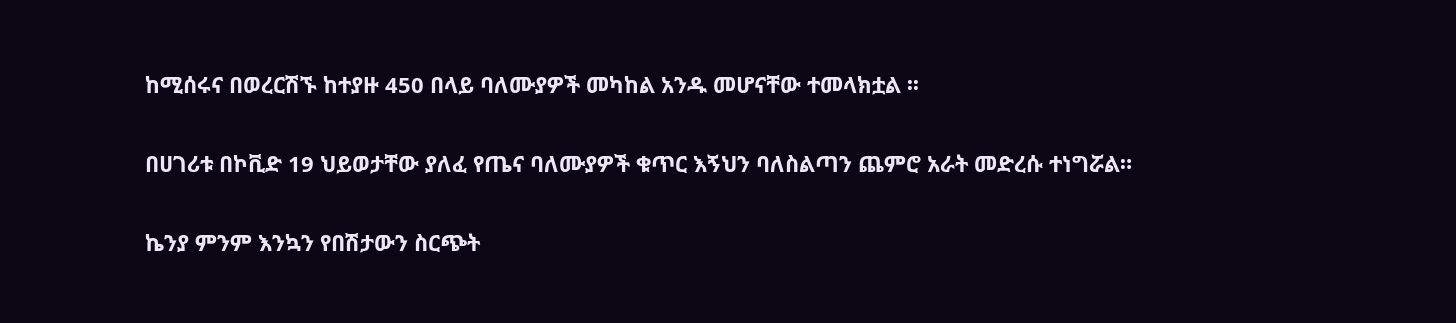ከሚሰሩና በወረርሽኙ ከተያዙ 450 በላይ ባለሙያዎች መካከል አንዱ መሆናቸው ተመላክቷል ፡፡

በሀገሪቱ በኮቪድ 19 ህይወታቸው ያለፈ የጤና ባለሙያዎች ቁጥር እኝህን ባለስልጣን ጨምሮ አራት መድረሱ ተነግሯል።

ኬንያ ምንም እንኳን የበሽታውን ስርጭት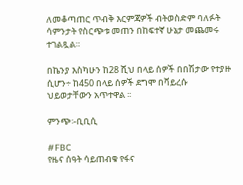ለመቆጣጠር ጥብቅ እርምጃዎች ብትወስድም ባለፉት ሳምንታት የስርጭቱ መጠን በከፍተኛ ሁኔታ መጨመሩ ተገልጿል።

በኬንያ እስካሁን ከ28 ሺህ በላይ ሰዎች በበሽታው የተያዙ ሲሆን÷ ከ450 በላይ ሰዎች ደግሞ በቫይረሱ ህይወታቸውን አጥተዋል ፡፡

ምንጭ፡-ቢቢሲ

#FBC
የዜና ሰዓት ሳይጠብቁ የፋና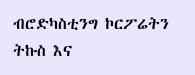ብሮድካስቲንግ ኮርፖሬትን ትኩስ እና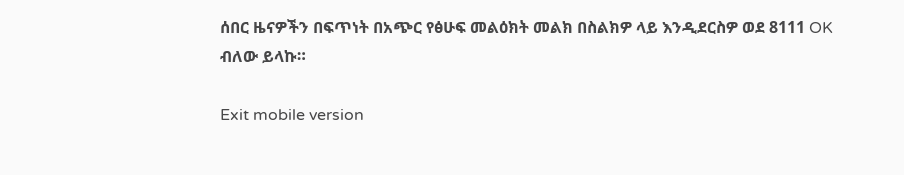ሰበር ዜናዎችን በፍጥነት በአጭር የፅሁፍ መልዕክት መልክ በስልክዎ ላይ እንዲደርስዎ ወደ 8111 OK ብለው ይላኩ።

Exit mobile version